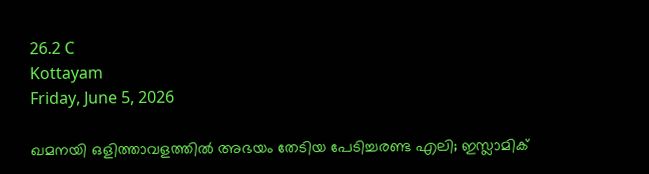26.2 C
Kottayam
Friday, June 5, 2026

ഖമനയി ഒളിത്താവളത്തില്‍ അഭയം തേടിയ പേടിച്ചരണ്ട എലി; ഇസ്ലാമിക്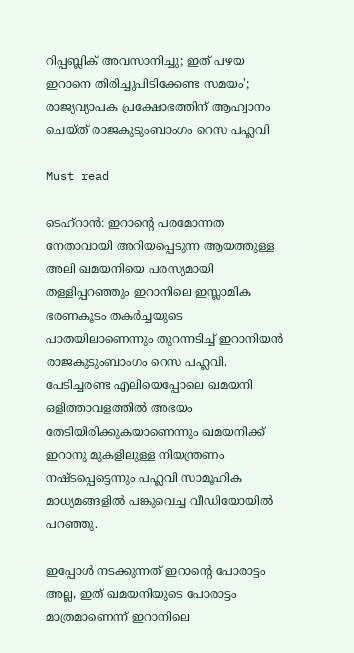റിപ്പബ്ലിക് അവസാനിച്ചു; ഇത് പഴയ ഇറാനെ തിരിച്ചുപിടിക്കേണ്ട സമയം'; രാജ്യവ്യാപക പ്രക്ഷോഭത്തിന് ആഹ്വാനം ചെയ്ത് രാജകുടുംബാംഗം റെസ പഹ്ലവി

Must read

ടെഹ്‌റാന്‍: ഇറാന്റെ പരമോന്നത നേതാവായി അറിയപ്പെടുന്ന ആയത്തുള്ള അലി ഖമയനിയെ പരസ്യമായി തള്ളിപ്പറഞ്ഞും ഇറാനിലെ ഇസ്ലാമിക ഭരണകൂടം തകര്‍ച്ചയുടെ പാതയിലാണെന്നും തുറന്നടിച്ച് ഇറാനിയന്‍ രാജകുടുംബാംഗം റെസ പഹ്ലവി. പേടിച്ചരണ്ട എലിയെപ്പോലെ ഖമയനി ഒളിത്താവളത്തില്‍ അഭയം തേടിയിരിക്കുകയാണെന്നും ഖമയനിക്ക് ഇറാനു മുകളിലുള്ള നിയന്ത്രണം നഷ്ടപ്പെട്ടെന്നും പഹ്ലവി സാമൂഹിക മാധ്യമങ്ങളില്‍ പങ്കുവെച്ച വീഡിയോയില്‍ പറഞ്ഞു.

ഇപ്പോള്‍ നടക്കുന്നത് ഇറാന്റെ പോരാട്ടം അല്ല, ഇത് ഖമയനിയുടെ പോരാട്ടം മാത്രമാണെന്ന് ഇറാനിലെ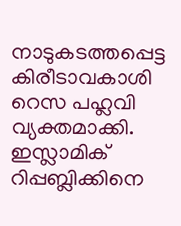നാടുകടത്തപ്പെട്ട കിരീടാവകാശി റെസ പഹ്ലവി വ്യക്തമാക്കി. ഇസ്ലാമിക് റിപ്പബ്ലിക്കിനെ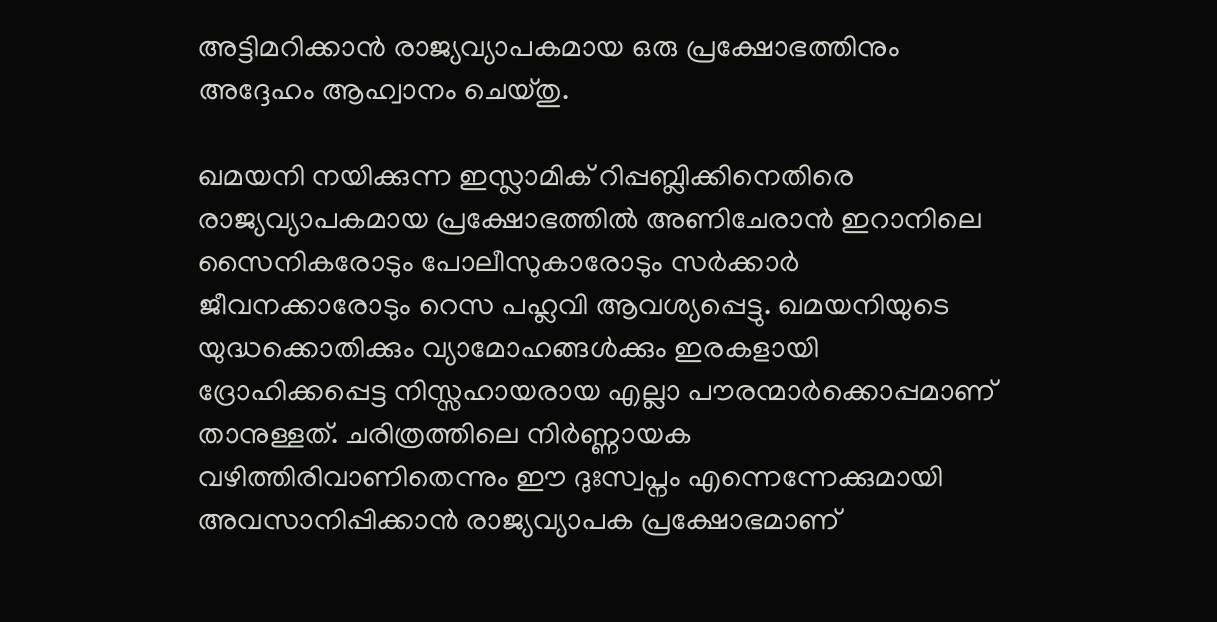അട്ടിമറിക്കാന്‍ രാജ്യവ്യാപകമായ ഒരു പ്രക്ഷോഭത്തിനും അദ്ദേഹം ആഹ്വാനം ചെയ്തു.

ഖമയനി നയിക്കുന്ന ഇസ്ലാമിക് റിപ്പബ്ലിക്കിനെതിരെ രാജ്യവ്യാപകമായ പ്രക്ഷോഭത്തില്‍ അണിചേരാന്‍ ഇറാനിലെ സൈനികരോടും പോലീസുകാരോടും സര്‍ക്കാര്‍ ജീവനക്കാരോടും റെസ പഹ്ലവി ആവശ്യപ്പെട്ടു. ഖമയനിയുടെ യുദ്ധക്കൊതിക്കും വ്യാമോഹങ്ങള്‍ക്കും ഇരകളായി ദ്രോഹിക്കപ്പെട്ട നിസ്സഹായരായ എല്ലാ പൗരന്മാര്‍ക്കൊപ്പമാണ് താനുള്ളത്. ചരിത്രത്തിലെ നിര്‍ണ്ണായക വഴിത്തിരിവാണിതെന്നും ഈ ദുഃസ്വപ്നം എന്നെന്നേക്കുമായി അവസാനിപ്പിക്കാന്‍ രാജ്യവ്യാപക പ്രക്ഷോഭമാണ്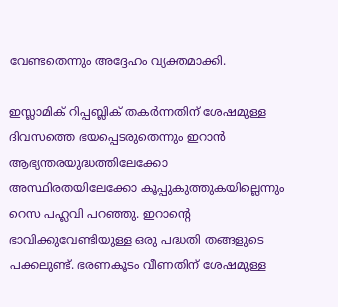വേണ്ടതെന്നും അദ്ദേഹം വ്യക്തമാക്കി.

ഇസ്ലാമിക് റിപ്പബ്ലിക് തകര്‍ന്നതിന് ശേഷമുള്ള ദിവസത്തെ ഭയപ്പെടരുതെന്നും ഇറാന്‍ ആഭ്യന്തരയുദ്ധത്തിലേക്കോ അസ്ഥിരതയിലേക്കോ കൂപ്പുകുത്തുകയില്ലെന്നും റെസ പഹ്ലവി പറഞ്ഞു. ഇറാന്റെ ഭാവിക്കുവേണ്ടിയുള്ള ഒരു പദ്ധതി തങ്ങളുടെ പക്കലുണ്ട്. ഭരണകൂടം വീണതിന് ശേഷമുള്ള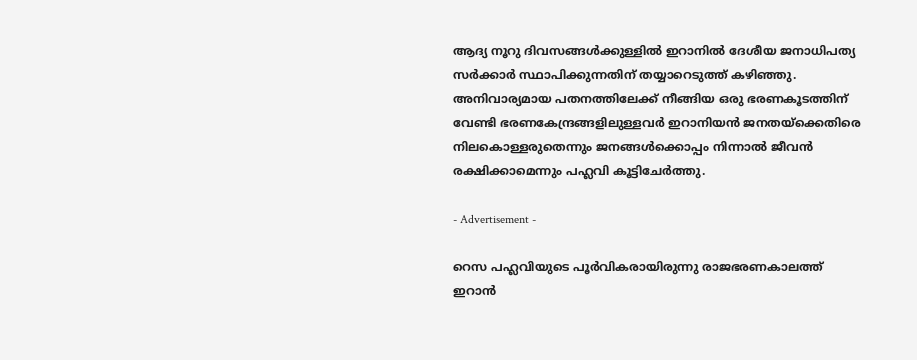ആദ്യ നൂറു ദിവസങ്ങള്‍ക്കുള്ളില്‍ ഇറാനില്‍ ദേശീയ ജനാധിപത്യ സര്‍ക്കാര്‍ സ്ഥാപിക്കുന്നതിന് തയ്യാറെടുത്ത് കഴിഞ്ഞു. അനിവാര്യമായ പതനത്തിലേക്ക് നീങ്ങിയ ഒരു ഭരണകൂടത്തിന് വേണ്ടി ഭരണകേന്ദ്രങ്ങളിലുള്ളവര്‍ ഇറാനിയന്‍ ജനതയ്‌ക്കെതിരെ നിലകൊള്ളരുതെന്നും ജനങ്ങള്‍ക്കൊപ്പം നിന്നാല്‍ ജീവന്‍ രക്ഷിക്കാമെന്നും പഹ്ലവി കൂട്ടിചേര്‍ത്തു.

- Advertisement -

റെസ പഹ്ലവിയുടെ പൂര്‍വികരായിരുന്നു രാജഭരണകാലത്ത് ഇറാന്‍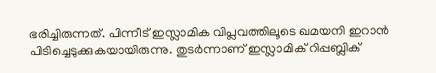ഭരിച്ചിരുന്നത്. പിന്നീട് ഇസ്ലാമിക വിപ്ലവത്തിലൂടെ ഖമയനി ഇറാന്‍ പിടിച്ചെടുക്കുകയായിരുന്നു. തുടര്‍ന്നാണ് ഇസ്ലാമിക് റിപ്പബ്ലിക്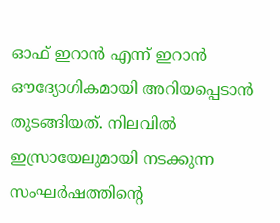ഓഫ് ഇറാന്‍ എന്ന് ഇറാന്‍ ഔദ്യോഗികമായി അറിയപ്പെടാന്‍ തുടങ്ങിയത്. നിലവില്‍ ഇസ്രായേലുമായി നടക്കുന്ന സംഘര്‍ഷത്തിന്റെ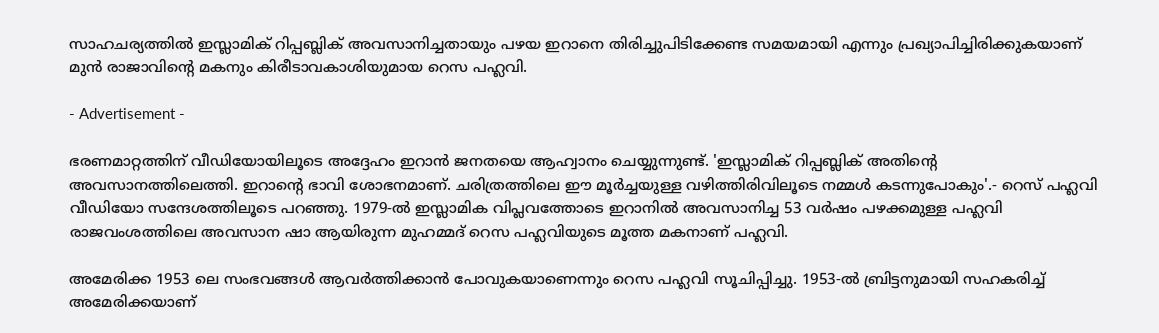സാഹചര്യത്തില്‍ ഇസ്ലാമിക് റിപ്പബ്ലിക് അവസാനിച്ചതായും പഴയ ഇറാനെ തിരിച്ചുപിടിക്കേണ്ട സമയമായി എന്നും പ്രഖ്യാപിച്ചിരിക്കുകയാണ് മുന്‍ രാജാവിന്റെ മകനും കിരീടാവകാശിയുമായ റെസ പഹ്ലവി.

- Advertisement -

ഭരണമാറ്റത്തിന് വീഡിയോയിലൂടെ അദ്ദേഹം ഇറാന്‍ ജനതയെ ആഹ്വാനം ചെയ്യുന്നുണ്ട്. 'ഇസ്ലാമിക് റിപ്പബ്ലിക് അതിന്റെ അവസാനത്തിലെത്തി. ഇറാന്റെ ഭാവി ശോഭനമാണ്. ചരിത്രത്തിലെ ഈ മൂര്‍ച്ചയുള്ള വഴിത്തിരിവിലൂടെ നമ്മള്‍ കടന്നുപോകും'.- റെസ് പഹ്ലവി വീഡിയോ സന്ദേശത്തിലൂടെ പറഞ്ഞു. 1979-ല്‍ ഇസ്ലാമിക വിപ്ലവത്തോടെ ഇറാനില്‍ അവസാനിച്ച 53 വര്‍ഷം പഴക്കമുള്ള പഹ്ലവി രാജവംശത്തിലെ അവസാന ഷാ ആയിരുന്ന മുഹമ്മദ് റെസ പഹ്ലവിയുടെ മൂത്ത മകനാണ് പഹ്ലവി.

അമേരിക്ക 1953 ലെ സംഭവങ്ങള്‍ ആവര്‍ത്തിക്കാന്‍ പോവുകയാണെന്നും റെസ പഹ്ലവി സൂചിപ്പിച്ചു. 1953-ല്‍ ബ്രിട്ടനുമായി സഹകരിച്ച് അമേരിക്കയാണ്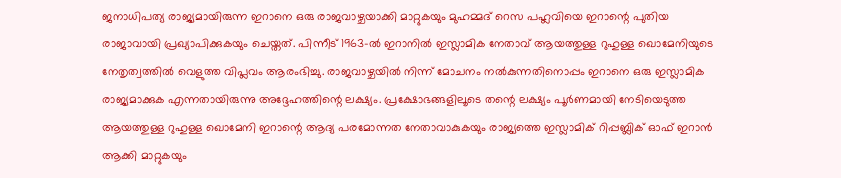ജനാധിപത്യ രാജ്യമായിരുന്ന ഇറാനെ ഒരു രാജവാഴ്ചയാക്കി മാറ്റുകയും മുഹമ്മദ് റെസ പഹ്ലവിയെ ഇറാന്റെ പുതിയ രാജാവായി പ്രഖ്യാപിക്കുകയും ചെയ്തത്. പിന്നീട് 1963-ല്‍ ഇറാനില്‍ ഇസ്ലാമിക നേതാവ് ആയത്തുള്ള റുഹുള്ള ഖൊമേനിയുടെ നേതൃത്വത്തില്‍ വെളുത്ത വിപ്ലവം ആരംഭിച്ചു. രാജവാഴ്ചയില്‍ നിന്ന് മോചനം നല്‍കുന്നതിനൊപ്പം ഇറാനെ ഒരു ഇസ്ലാമിക രാജ്യമാക്കുക എന്നതായിരുന്നു അദ്ദേഹത്തിന്റെ ലക്ഷ്യം. പ്രക്ഷോഭങ്ങളിലൂടെ തന്റെ ലക്ഷ്യം പൂര്‍ണമായി നേടിയെടുത്ത ആയത്തുള്ള റുഹുള്ള ഖൊമേനി ഇറാന്റെ ആദ്യ പരമോന്നത നേതാവാകുകയും രാജ്യത്തെ ഇസ്ലാമിക് റിപ്പബ്ലിക് ഓഫ് ഇറാന്‍ ആക്കി മാറ്റുകയും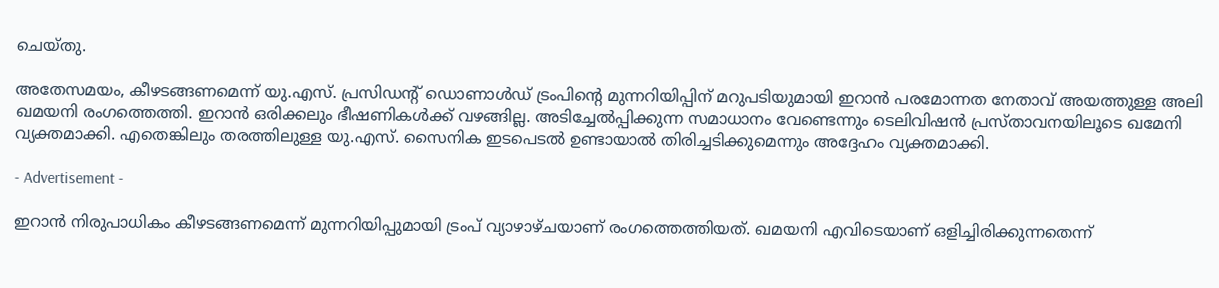ചെയ്തു.

അതേസമയം, കീഴടങ്ങണമെന്ന് യു.എസ്. പ്രസിഡന്റ് ഡൊണാള്‍ഡ് ട്രംപിന്റെ മുന്നറിയിപ്പിന് മറുപടിയുമായി ഇറാന്‍ പരമോന്നത നേതാവ് അയത്തുള്ള അലി ഖമയനി രംഗത്തെത്തി. ഇറാന്‍ ഒരിക്കലും ഭീഷണികള്‍ക്ക് വഴങ്ങില്ല. അടിച്ചേല്‍പ്പിക്കുന്ന സമാധാനം വേണ്ടെന്നും ടെലിവിഷന്‍ പ്രസ്താവനയിലൂടെ ഖമേനി വ്യക്തമാക്കി. എതെങ്കിലും തരത്തിലുള്ള യു.എസ്. സൈനിക ഇടപെടല്‍ ഉണ്ടായാല്‍ തിരിച്ചടിക്കുമെന്നും അദ്ദേഹം വ്യക്തമാക്കി.

- Advertisement -

ഇറാന്‍ നിരുപാധികം കീഴടങ്ങണമെന്ന് മുന്നറിയിപ്പുമായി ട്രംപ് വ്യാഴാഴ്ചയാണ് രംഗത്തെത്തിയത്. ഖമയനി എവിടെയാണ് ഒളിച്ചിരിക്കുന്നതെന്ന്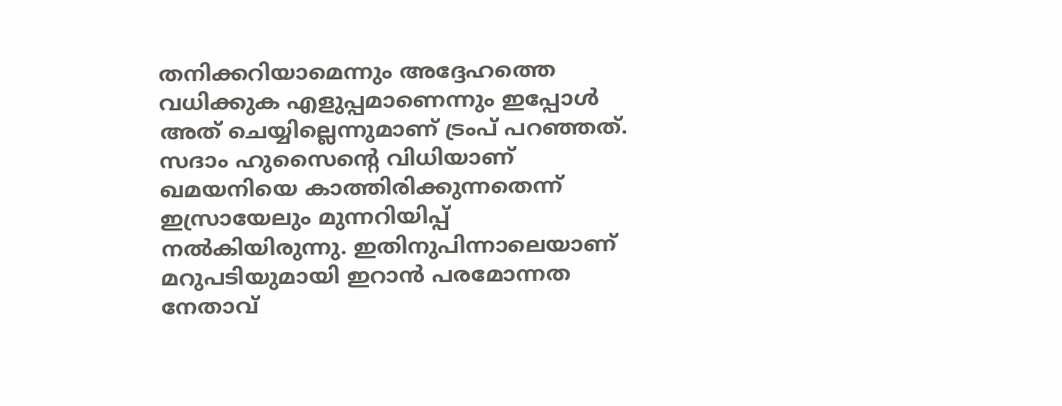തനിക്കറിയാമെന്നും അദ്ദേഹത്തെ വധിക്കുക എളുപ്പമാണെന്നും ഇപ്പോള്‍ അത് ചെയ്യില്ലെന്നുമാണ് ട്രംപ് പറഞ്ഞത്. സദാം ഹുസൈന്റെ വിധിയാണ് ഖമയനിയെ കാത്തിരിക്കുന്നതെന്ന് ഇസ്രായേലും മുന്നറിയിപ്പ് നല്‍കിയിരുന്നു. ഇതിനുപിന്നാലെയാണ് മറുപടിയുമായി ഇറാന്‍ പരമോന്നത നേതാവ്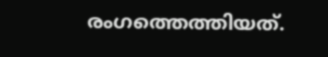രംഗത്തെത്തിയത്.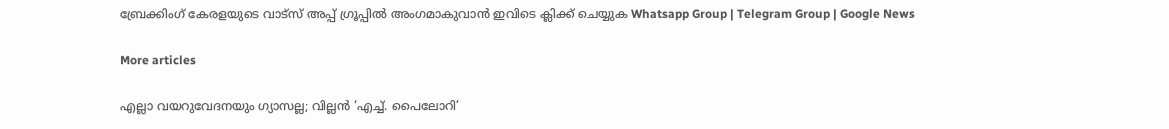ബ്രേക്കിംഗ് കേരളയുടെ വാട്സ് അപ്പ് ഗ്രൂപ്പിൽ അംഗമാകുവാൻ ഇവിടെ ക്ലിക്ക് ചെയ്യുക Whatsapp Group | Telegram Group | Google News

More articles

എല്ലാ വയറുവേദനയും ഗ്യാസല്ല; വില്ലൻ ‘എച്ച്. പൈലോറി’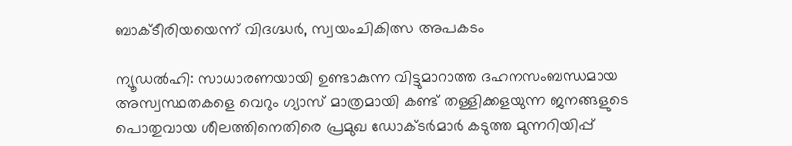ബാക്ടീരിയയെന്ന് വിദഗ്ദ്ധർ, സ്വയംചികിത്സ അപകടം

ന്യൂഡൽഹി: സാധാരണയായി ഉണ്ടാകുന്ന വിട്ടുമാറാത്ത ദഹനസംബന്ധമായ അസ്വസ്ഥതകളെ വെറും ഗ്യാസ് മാത്രമായി കണ്ട് തള്ളിക്കളയുന്ന ജനങ്ങളുടെ പൊതുവായ ശീലത്തിനെതിരെ പ്രമുഖ ഡോക്ടർമാർ കടുത്ത മുന്നറിയിപ്പ്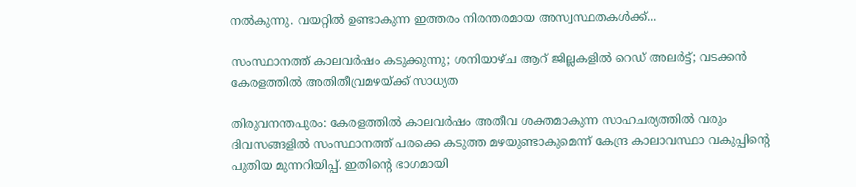നൽകുന്നു. വയറ്റിൽ ഉണ്ടാകുന്ന ഇത്തരം നിരന്തരമായ അസ്വസ്ഥതകൾക്ക്...

സംസ്ഥാനത്ത് കാലവർഷം കടുക്കുന്നു; ശനിയാഴ്ച ആറ് ജില്ലകളിൽ റെഡ് അലർട്ട്; വടക്കൻ കേരളത്തിൽ അതിതീവ്രമഴയ്ക്ക് സാധ്യത

തിരുവനന്തപുരം: കേരളത്തിൽ കാലവർഷം അതീവ ശക്തമാകുന്ന സാഹചര്യത്തിൽ വരും ദിവസങ്ങളിൽ സംസ്ഥാനത്ത് പരക്കെ കടുത്ത മഴയുണ്ടാകുമെന്ന് കേന്ദ്ര കാലാവസ്ഥാ വകുപ്പിന്റെ പുതിയ മുന്നറിയിപ്പ്. ഇതിന്റെ ഭാഗമായി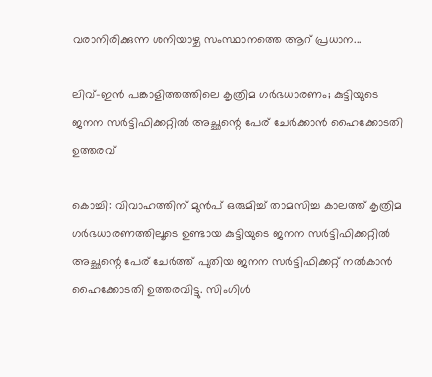വരാനിരിക്കുന്ന ശനിയാഴ്ച സംസ്ഥാനത്തെ ആറ് പ്രധാന...

ലിവ്-ഇൻ പങ്കാളിത്തത്തിലെ കൃത്രിമ ഗർഭധാരണം; കുട്ടിയുടെ ജനന സർട്ടിഫിക്കറ്റിൽ അച്ഛന്റെ പേര് ചേർക്കാൻ ഹൈക്കോടതി ഉത്തരവ്

കൊച്ചി: വിവാഹത്തിന് മുൻപ് ഒരുമിച്ച് താമസിച്ച കാലത്ത് കൃത്രിമ ഗർഭധാരണത്തിലൂടെ ഉണ്ടായ കുട്ടിയുടെ ജനന സർട്ടിഫിക്കറ്റിൽ അച്ഛന്റെ പേര് ചേർത്ത് പുതിയ ജനന സർട്ടിഫിക്കറ്റ് നൽകാൻ ഹൈക്കോടതി ഉത്തരവിട്ടു. സിംഗിൾ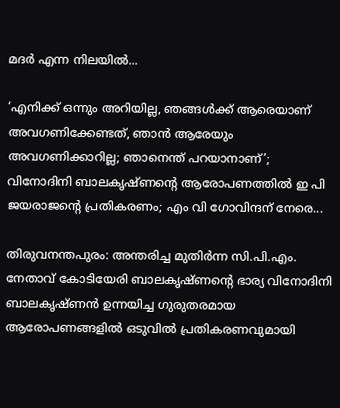മദർ എന്ന നിലയിൽ...

‘എനിക്ക് ഒന്നും അറിയില്ല, ഞങ്ങള്‍ക്ക് ആരെയാണ് അവഗണിക്കേണ്ടത്, ഞാന്‍ ആരേയും അവഗണിക്കാറില്ല; ഞാനെന്ത് പറയാനാണ്’; വിനോദിനി ബാലകൃഷ്ണന്റെ ആരോപണത്തില്‍ ഇ പി ജയരാജൻ്റെ പ്രതികരണം; എം വി ഗോവിന്ദന് നേരെ...

തിരുവനന്തപുരം: അന്തരിച്ച മുതിര്‍ന്ന സി.പി.എം. നേതാവ് കോടിയേരി ബാലകൃഷ്ണന്റെ ഭാര്യ വിനോദിനി ബാലകൃഷ്ണന്‍ ഉന്നയിച്ച ഗുരുതരമായ ആരോപണങ്ങളില്‍ ഒടുവില്‍ പ്രതികരണവുമായി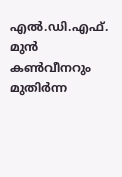എല്‍.ഡി.എഫ്. മുന്‍ കണ്‍വീനറും മുതിര്‍ന്ന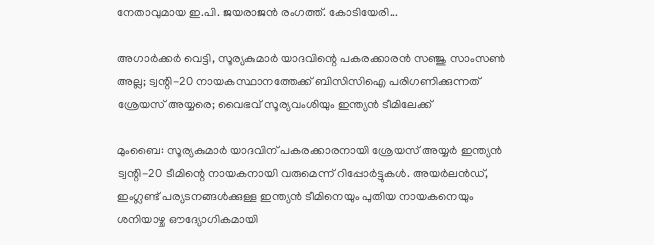നേതാവുമായ ഇ.പി. ജയരാജന്‍ രംഗത്ത്. കോടിയേരി...

അഗാർക്കർ വെട്ടി, സൂര്യകുമാര്‍ യാദവിന്റെ പകരക്കാരന്‍ സഞ്ജു സാംസണ്‍ അല്ല; ട്വന്റി-20 നായകസ്ഥാനത്തേക്ക് ബിസിസിഐ പരിഗണിക്കുന്നത് ശ്രേയസ് അയ്യരെ; വൈഭവ് സൂര്യവംശിയും ഇന്ത്യന്‍ ടീമിലേക്ക്

മുംബൈ: സൂര്യകുമാര്‍ യാദവിന് പകരക്കാരനായി ശ്രേയസ് അയ്യര്‍ ഇന്ത്യന്‍ ട്വന്റി-20 ടീമിന്റെ നായകനായി വരുമെന്ന് റിപ്പോര്‍ട്ടുകള്‍. അയര്‍ലന്‍ഡ്, ഇംഗ്ലണ്ട് പര്യടനങ്ങള്‍ക്കുള്ള ഇന്ത്യന്‍ ടീമിനെയും പുതിയ നായകനെയും ശനിയാഴ്ച ഔദ്യോഗികമായി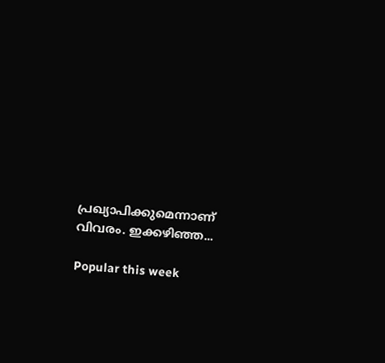പ്രഖ്യാപിക്കുമെന്നാണ് വിവരം. ഇക്കഴിഞ്ഞ...

Popular this week